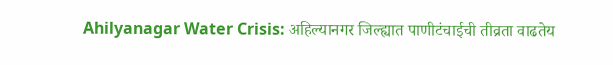Ahilyanagar Water Crisis: अहिल्यानगर जिल्ह्यात पाणीटंचाईची तीव्रता वाढतेय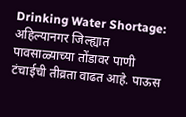Drinking Water Shortage: अहिल्यानगर जिल्ह्यात पावसाळ्याच्या तोंडावर पाणी टंचाईची तीव्रता वाढत आहे. पाऊस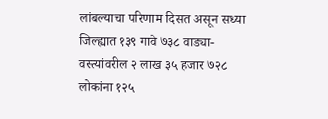लांबल्याचा परिणाम दिसत असून सध्या जिल्ह्यात १३९ गावे ७३८ वाड्या-वस्त्यांवरील २ लाख ३५ हजार ७२८ लोकांना १२५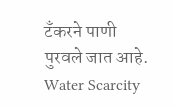टॅंकरने पाणी पुरवले जात आहे.
Water Scarcity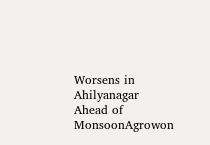Worsens in Ahilyanagar Ahead of MonsoonAgrowon